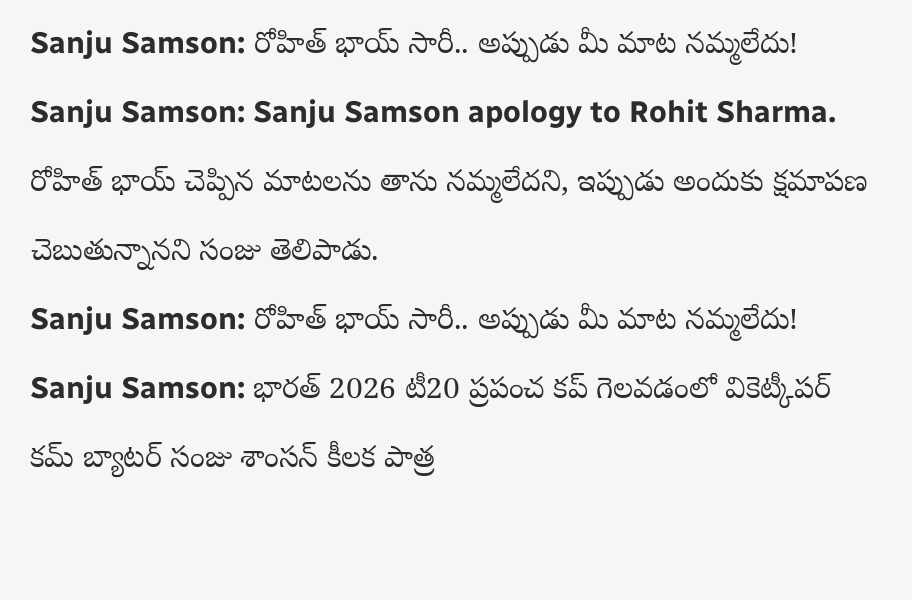Sanju Samson: రోహిత్ భాయ్ సారీ.. అప్పుడు మీ మాట నమ్మలేదు!
Sanju Samson: Sanju Samson apology to Rohit Sharma. రోహిత్ భాయ్ చెప్పిన మాటలను తాను నమ్మలేదని, ఇప్పుడు అందుకు క్షమాపణ చెబుతున్నానని సంజు తెలిపాడు.
Sanju Samson: రోహిత్ భాయ్ సారీ.. అప్పుడు మీ మాట నమ్మలేదు!
Sanju Samson: భారత్ 2026 టీ20 ప్రపంచ కప్ గెలవడంలో వికెట్కీపర్ కమ్ బ్యాటర్ సంజు శాంసన్ కీలక పాత్ర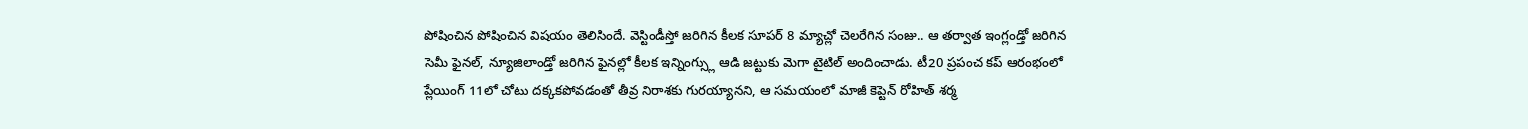పోషించిన పోషించిన విషయం తెలిసిందే. వెస్టిండీస్తో జరిగిన కీలక సూపర్ 8 మ్యాచ్లో చెలరేగిన సంజు.. ఆ తర్వాత ఇంగ్లండ్తో జరిగిన సెమీ ఫైనల్, న్యూజిలాండ్తో జరిగిన ఫైనల్లో కీలక ఇన్నింగ్స్లు ఆడి జట్టుకు మెగా టైటిల్ అందించాడు. టీ20 ప్రపంచ కప్ ఆరంభంలో ప్లేయింగ్ 11లో చోటు దక్కకపోవడంతో తీవ్ర నిరాశకు గురయ్యానని, ఆ సమయంలో మాజీ కెప్టెన్ రోహిత్ శర్మ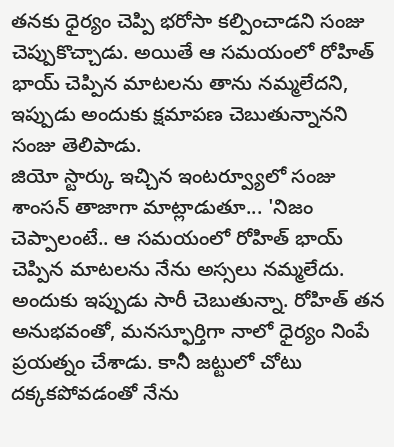తనకు ధైర్యం చెప్పి భరోసా కల్పించాడని సంజు చెప్పుకొచ్చాడు. అయితే ఆ సమయంలో రోహిత్ భాయ్ చెప్పిన మాటలను తాను నమ్మలేదని, ఇప్పుడు అందుకు క్షమాపణ చెబుతున్నానని సంజు తెలిపాడు.
జియో స్టార్కు ఇచ్చిన ఇంటర్వ్యూలో సంజు శాంసన్ తాజాగా మాట్లాడుతూ... 'నిజం చెప్పాలంటే.. ఆ సమయంలో రోహిత్ భాయ్ చెప్పిన మాటలను నేను అస్సలు నమ్మలేదు. అందుకు ఇప్పుడు సారీ చెబుతున్నా. రోహిత్ తన అనుభవంతో, మనస్ఫూర్తిగా నాలో ధైర్యం నింపే ప్రయత్నం చేశాడు. కానీ జట్టులో చోటు దక్కకపోవడంతో నేను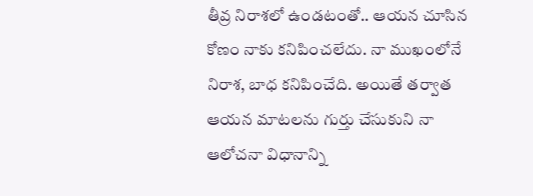తీవ్ర నిరాశలో ఉండటంతో.. ఆయన చూసిన కోణం నాకు కనిపించలేదు. నా ముఖంలోనే నిరాశ, బాధ కనిపించేది. అయితే తర్వాత ఆయన మాటలను గుర్తు చేసుకుని నా ఆలోచనా విధానాన్ని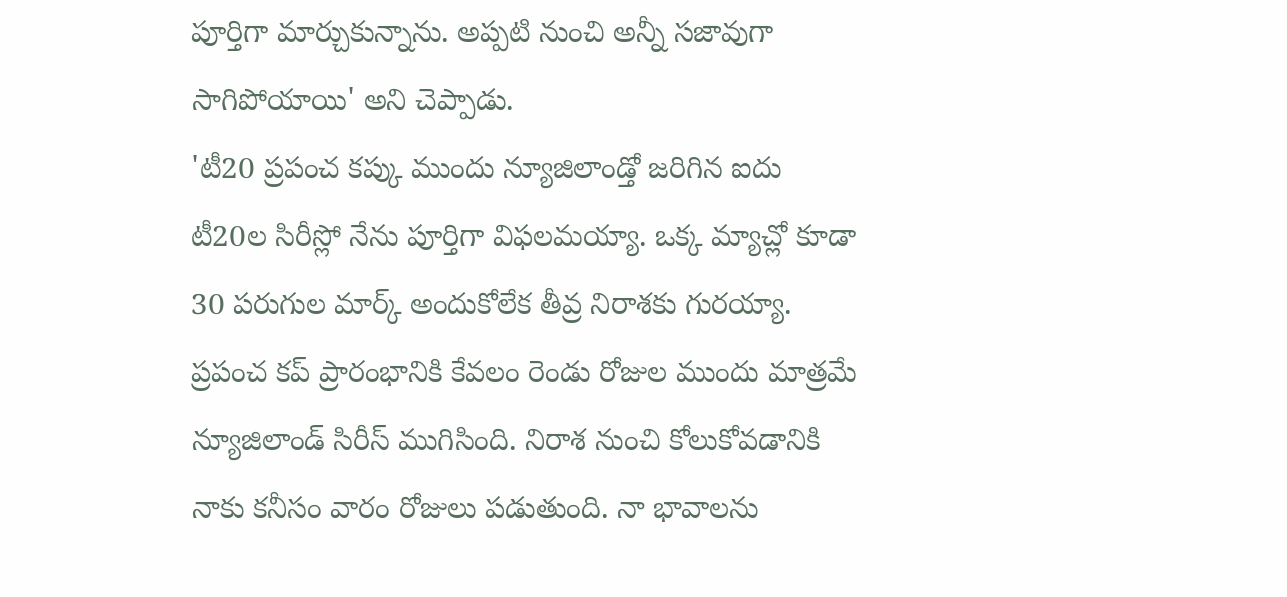పూర్తిగా మార్చుకున్నాను. అప్పటి నుంచి అన్నీ సజావుగా సాగిపోయాయి' అని చెప్పాడు.
'టీ20 ప్రపంచ కప్కు ముందు న్యూజిలాండ్తో జరిగిన ఐదు టీ20ల సిరీస్లో నేను పూర్తిగా విఫలమయ్యా. ఒక్క మ్యాచ్లో కూడా 30 పరుగుల మార్క్ అందుకోలేక తీవ్ర నిరాశకు గురయ్యా. ప్రపంచ కప్ ప్రారంభానికి కేవలం రెండు రోజుల ముందు మాత్రమే న్యూజిలాండ్ సిరీస్ ముగిసింది. నిరాశ నుంచి కోలుకోవడానికి నాకు కనీసం వారం రోజులు పడుతుంది. నా భావాలను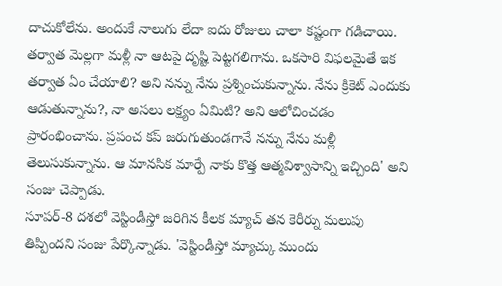దాచుకోలేను. అందుకే నాలుగు లేదా ఐదు రోజులు చాలా కష్టంగా గడిచాయి. తర్వాత మెల్లగా మళ్లీ నా ఆటపై దృష్టి పెట్టగలిగాను. ఒకసారి విఫలమైతే ఇక తర్వాత ఏం చేయాలి? అని నన్ను నేను ప్రశ్నించుకున్నాను. నేను క్రికెట్ ఎందుకు ఆడుతున్నాను?, నా అసలు లక్ష్యం ఏమిటి? అని ఆలోచించడం ప్రారంభించాను. ప్రపంచ కప్ జరుగుతుండగానే నన్ను నేను మళ్లీ తెలుసుకున్నాను. ఆ మానసిక మార్పే నాకు కొత్త ఆత్మవిశ్వాసాన్ని ఇచ్చింది' అని సంజు చెప్పాడు.
సూపర్-8 దశలో వెస్టిండీస్తో జరిగిన కీలక మ్యాచ్ తన కెరీర్ను మలుపు తిప్పిందని సంజు పేర్కొన్నాడు. 'వెస్టిండీస్తో మ్యాచ్కు ముందు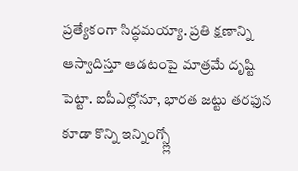ప్రత్యేకంగా సిద్ధమయ్యా. ప్రతి క్షణాన్ని ఆస్వాదిస్తూ ఆడటంపై మాత్రమే దృష్టి పెట్టా. ఐపీఎల్లోనూ, భారత జట్టు తరఫున కూడా కొన్ని ఇన్నింగ్స్ల్లో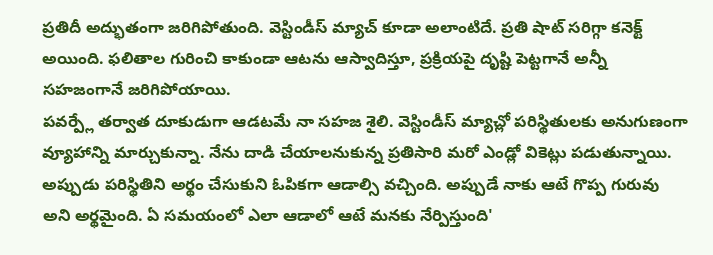ప్రతిదీ అద్భుతంగా జరిగిపోతుంది. వెస్టిండీస్ మ్యాచ్ కూడా అలాంటిదే. ప్రతి షాట్ సరిగ్గా కనెక్ట్ అయింది. ఫలితాల గురించి కాకుండా ఆటను ఆస్వాదిస్తూ, ప్రక్రియపై దృష్టి పెట్టగానే అన్నీ సహజంగానే జరిగిపోయాయి.
పవర్ప్లే తర్వాత దూకుడుగా ఆడటమే నా సహజ శైలి. వెస్టిండీస్ మ్యాచ్లో పరిస్థితులకు అనుగుణంగా వ్యూహాన్ని మార్చుకున్నా. నేను దాడి చేయాలనుకున్న ప్రతిసారి మరో ఎండ్లో వికెట్లు పడుతున్నాయి. అప్పుడు పరిస్థితిని అర్థం చేసుకుని ఓపికగా ఆడాల్సి వచ్చింది. అప్పుడే నాకు ఆటే గొప్ప గురువు అని అర్థమైంది. ఏ సమయంలో ఎలా ఆడాలో ఆటే మనకు నేర్పిస్తుంది'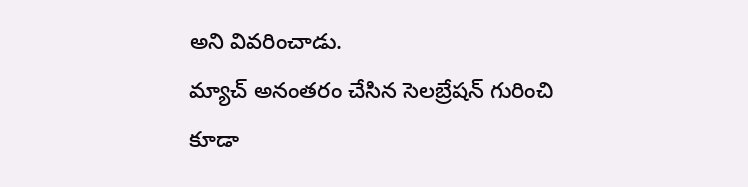అని వివరించాడు.
మ్యాచ్ అనంతరం చేసిన సెలబ్రేషన్ గురించి కూడా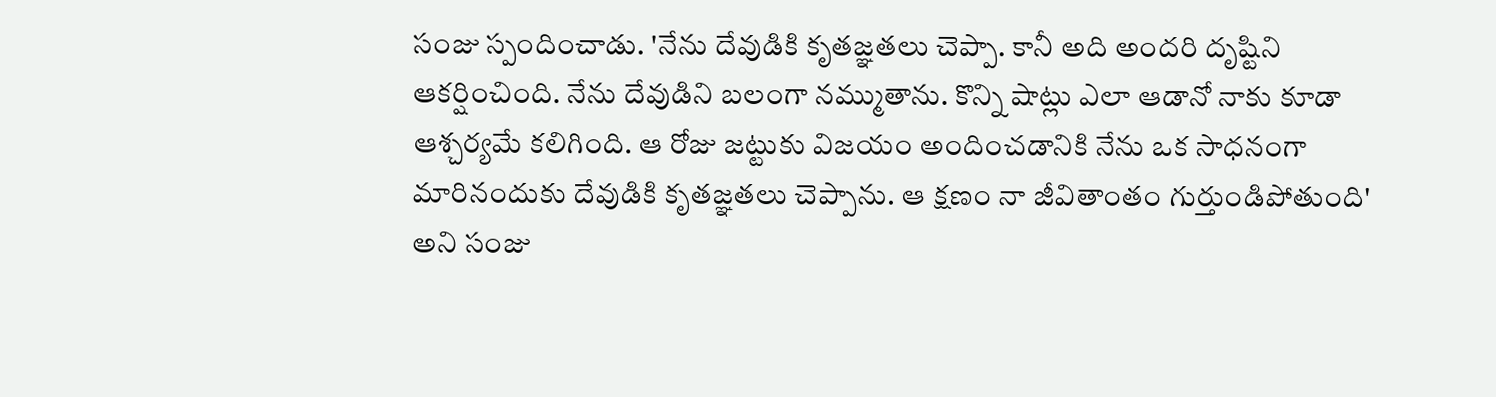సంజు స్పందించాడు. 'నేను దేవుడికి కృతజ్ఞతలు చెప్పా. కానీ అది అందరి దృష్టిని ఆకర్షించింది. నేను దేవుడిని బలంగా నమ్ముతాను. కొన్ని షాట్లు ఎలా ఆడానో నాకు కూడా ఆశ్చర్యమే కలిగింది. ఆ రోజు జట్టుకు విజయం అందించడానికి నేను ఒక సాధనంగా మారినందుకు దేవుడికి కృతజ్ఞతలు చెప్పాను. ఆ క్షణం నా జీవితాంతం గుర్తుండిపోతుంది' అని సంజు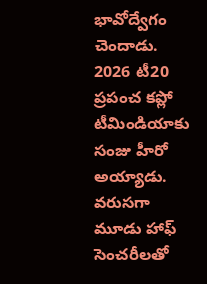భావోద్వేగం చెందాడు. 2026 టీ20 ప్రపంచ కప్లో టీమిండియాకు సంజు హీరో అయ్యాడు. వరుసగా మూడు హాఫ్ సెంచరీలతో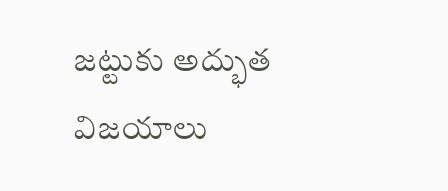జట్టుకు అద్భుత విజయాలు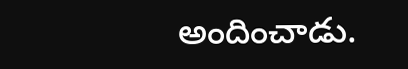అందించాడు.